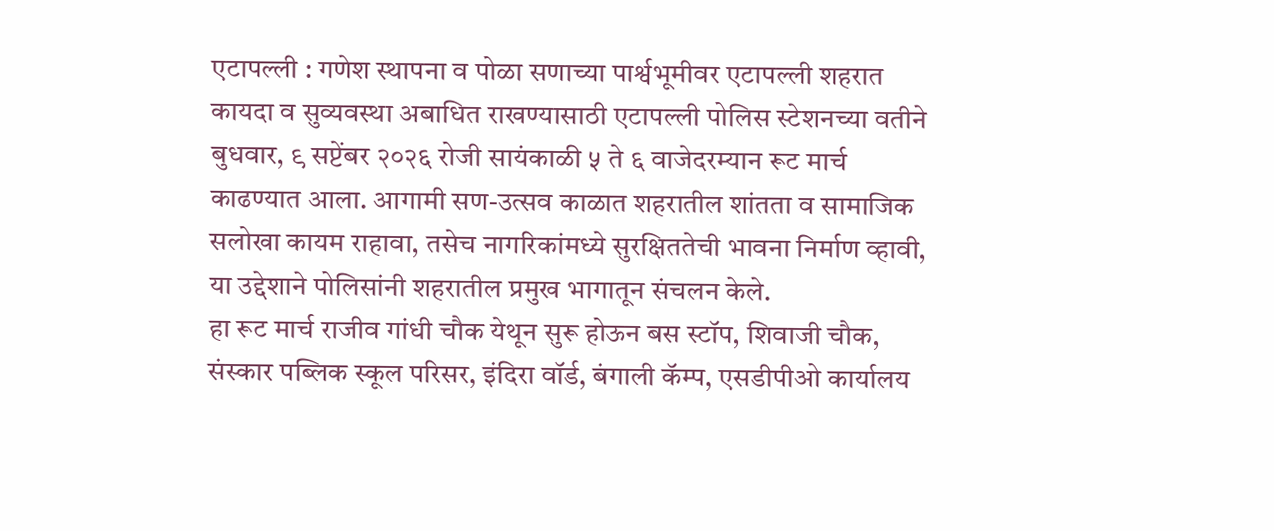एटापल्ली : गणेश स्थापना व पोळा सणाच्या पार्श्वभूमीवर एटापल्ली शहरात कायदा व सुव्यवस्था अबाधित राखण्यासाठी एटापल्ली पोलिस स्टेशनच्या वतीने बुधवार, ९ सप्टेंबर २०२६ रोजी सायंकाळी ५ ते ६ वाजेदरम्यान रूट मार्च काढण्यात आला. आगामी सण-उत्सव काळात शहरातील शांतता व सामाजिक सलोखा कायम राहावा, तसेच नागरिकांमध्ये सुरक्षिततेची भावना निर्माण व्हावी, या उद्देशाने पोलिसांनी शहरातील प्रमुख भागातून संचलन केले.
हा रूट मार्च राजीव गांधी चौक येथून सुरू होऊन बस स्टॉप, शिवाजी चौक, संस्कार पब्लिक स्कूल परिसर, इंदिरा वॉर्ड, बंगाली कॅम्प, एसडीपीओ कार्यालय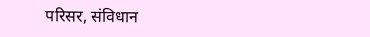परिसर, संविधान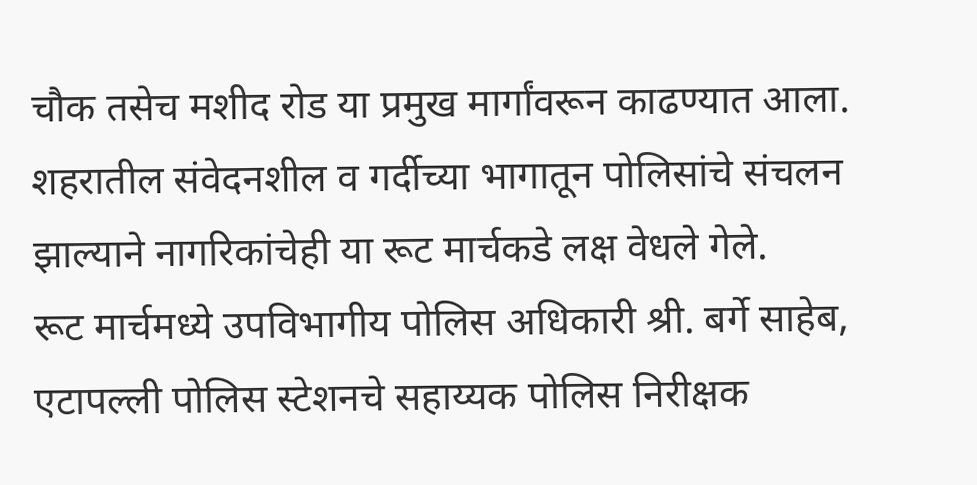चौक तसेच मशीद रोड या प्रमुख मार्गांवरून काढण्यात आला. शहरातील संवेदनशील व गर्दीच्या भागातून पोलिसांचे संचलन झाल्याने नागरिकांचेही या रूट मार्चकडे लक्ष वेधले गेले.
रूट मार्चमध्ये उपविभागीय पोलिस अधिकारी श्री. बर्गे साहेब, एटापल्ली पोलिस स्टेशनचे सहाय्यक पोलिस निरीक्षक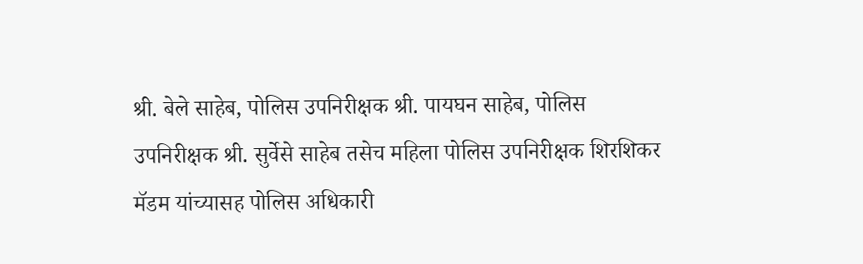श्री. बेले साहेब, पोलिस उपनिरीक्षक श्री. पायघन साहेब, पोलिस उपनिरीक्षक श्री. सुर्वेसे साहेब तसेच महिला पोलिस उपनिरीक्षक शिरशिकर मॅडम यांच्यासह पोलिस अधिकारी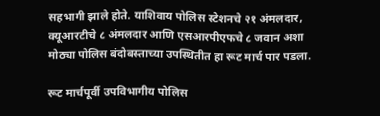सहभागी झाले होते. याशिवाय पोलिस स्टेशनचे २१ अंमलदार, क्यूआरटीचे ८ अंमलदार आणि एसआरपीएफचे ८ जवान अशा मोठ्या पोलिस बंदोबस्ताच्या उपस्थितीत हा रूट मार्च पार पडला.

रूट मार्चपूर्वी उपविभागीय पोलिस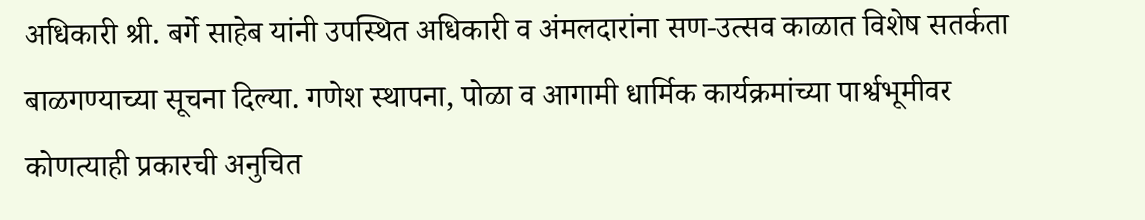अधिकारी श्री. बर्गे साहेब यांनी उपस्थित अधिकारी व अंमलदारांना सण-उत्सव काळात विशेष सतर्कता बाळगण्याच्या सूचना दिल्या. गणेश स्थापना, पोळा व आगामी धार्मिक कार्यक्रमांच्या पार्श्वभूमीवर कोणत्याही प्रकारची अनुचित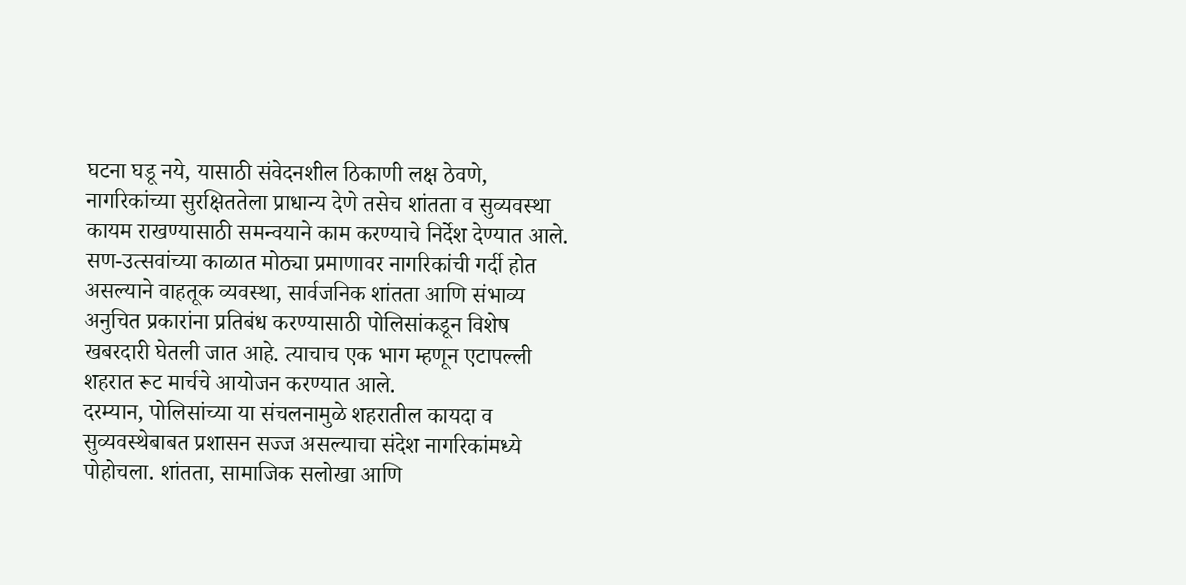घटना घडू नये, यासाठी संवेदनशील ठिकाणी लक्ष ठेवणे, नागरिकांच्या सुरक्षिततेला प्राधान्य देणे तसेच शांतता व सुव्यवस्था कायम राखण्यासाठी समन्वयाने काम करण्याचे निर्देश देण्यात आले.
सण-उत्सवांच्या काळात मोठ्या प्रमाणावर नागरिकांची गर्दी होत असल्याने वाहतूक व्यवस्था, सार्वजनिक शांतता आणि संभाव्य अनुचित प्रकारांना प्रतिबंध करण्यासाठी पोलिसांकडून विशेष खबरदारी घेतली जात आहे. त्याचाच एक भाग म्हणून एटापल्ली शहरात रूट मार्चचे आयोजन करण्यात आले.
दरम्यान, पोलिसांच्या या संचलनामुळे शहरातील कायदा व सुव्यवस्थेबाबत प्रशासन सज्ज असल्याचा संदेश नागरिकांमध्ये पोहोचला. शांतता, सामाजिक सलोखा आणि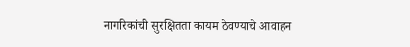नागरिकांची सुरक्षितता कायम ठेवण्याचे आवाहन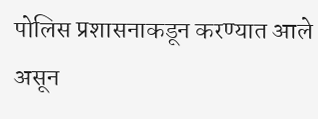पोलिस प्रशासनाकडून करण्यात आले असून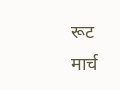रूट मार्च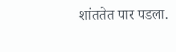शांततेत पार पडला.